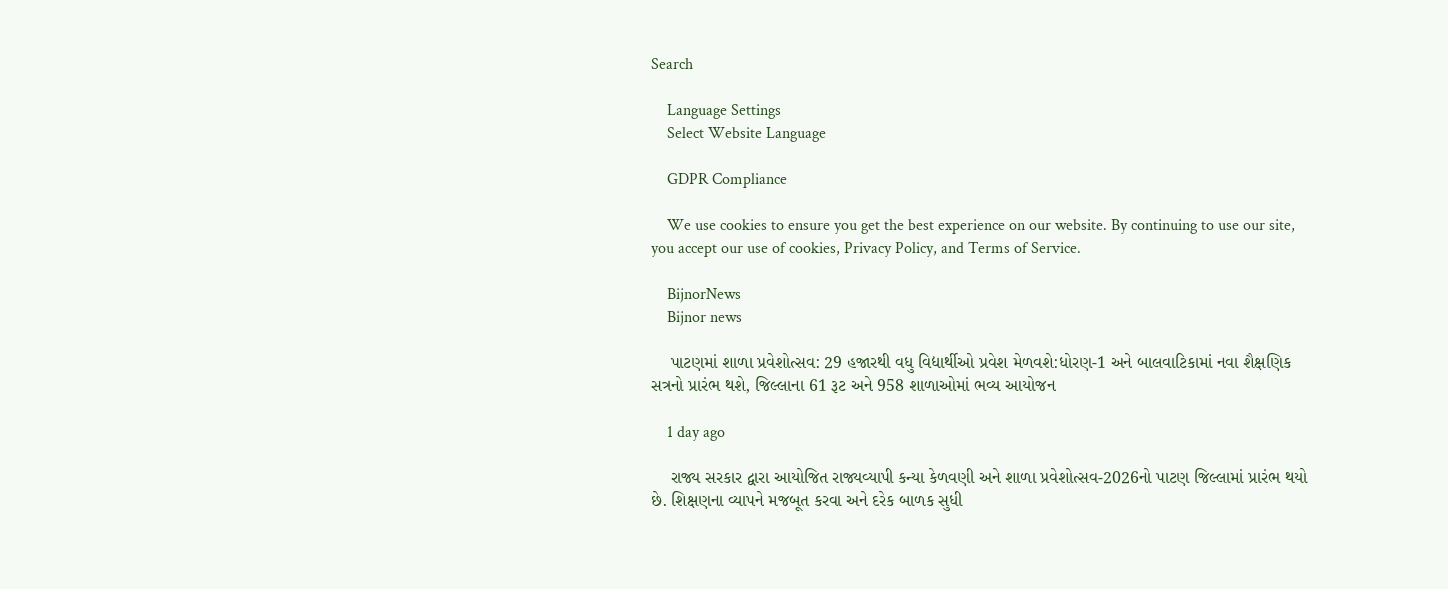Search

    Language Settings
    Select Website Language

    GDPR Compliance

    We use cookies to ensure you get the best experience on our website. By continuing to use our site, you accept our use of cookies, Privacy Policy, and Terms of Service.

    BijnorNews
    Bijnor news

    પાટણમાં શાળા પ્રવેશોત્સવ: 29 હજારથી વધુ વિદ્યાર્થીઓ પ્રવેશ મેળવશે:ધોરણ-1 અને બાલવાટિકામાં નવા શૈક્ષણિક સત્રનો પ્રારંભ થશે, જિલ્લાના 61 રૂટ અને 958 શાળાઓમાં ભવ્ય આયોજન

    1 day ago

    રાજ્ય સરકાર દ્વારા આયોજિત રાજ્યવ્યાપી કન્યા કેળવણી અને શાળા પ્રવેશોત્સવ-2026નો પાટણ જિલ્લામાં પ્રારંભ થયો છે. શિક્ષણના વ્યાપને મજબૂત કરવા અને દરેક બાળક સુધી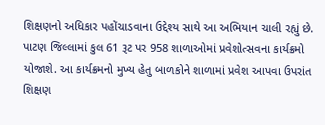શિક્ષણનો અધિકાર પહોંચાડવાના ઉદ્દેશ્ય સાથે આ અભિયાન ચાલી રહ્યું છે. પાટણ જિલ્લામાં કુલ 61 રૂટ પર 958 શાળાઓમાં પ્રવેશોત્સવના કાર્યક્રમો યોજાશે. આ કાર્યક્રમનો મુખ્ય હેતુ બાળકોને શાળામાં પ્રવેશ આપવા ઉપરાંત શિક્ષણ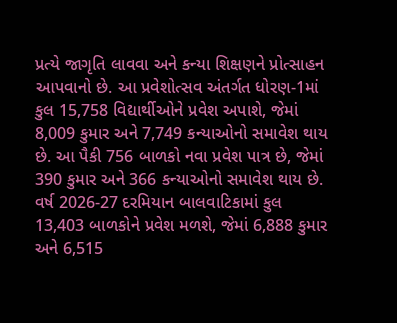પ્રત્યે જાગૃતિ લાવવા અને કન્યા શિક્ષણને પ્રોત્સાહન આપવાનો છે. આ પ્રવેશોત્સવ અંતર્ગત ધોરણ-1માં કુલ 15,758 વિદ્યાર્થીઓને પ્રવેશ અપાશે, જેમાં 8,009 કુમાર અને 7,749 કન્યાઓનો સમાવેશ થાય છે. આ પૈકી 756 બાળકો નવા પ્રવેશ પાત્ર છે, જેમાં 390 કુમાર અને 366 કન્યાઓનો સમાવેશ થાય છે. વર્ષ 2026-27 દરમિયાન બાલવાટિકામાં કુલ 13,403 બાળકોને પ્રવેશ મળશે, જેમાં 6,888 કુમાર અને 6,515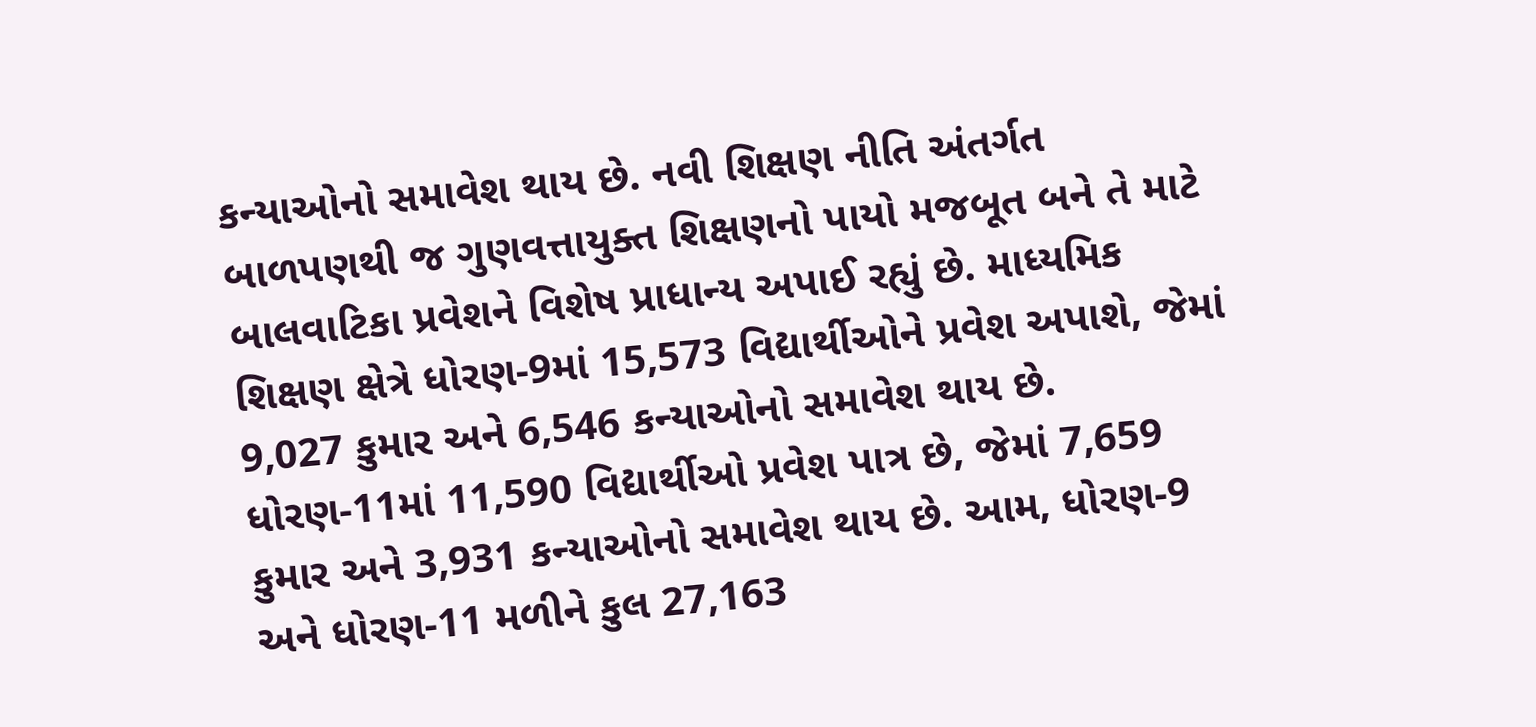કન્યાઓનો સમાવેશ થાય છે. નવી શિક્ષણ નીતિ અંતર્ગત બાળપણથી જ ગુણવત્તાયુક્ત શિક્ષણનો પાયો મજબૂત બને તે માટે બાલવાટિકા પ્રવેશને વિશેષ પ્રાધાન્ય અપાઈ રહ્યું છે. માધ્યમિક શિક્ષણ ક્ષેત્રે ધોરણ-9માં 15,573 વિદ્યાર્થીઓને પ્રવેશ અપાશે, જેમાં 9,027 કુમાર અને 6,546 કન્યાઓનો સમાવેશ થાય છે. ધોરણ-11માં 11,590 વિદ્યાર્થીઓ પ્રવેશ પાત્ર છે, જેમાં 7,659 કુમાર અને 3,931 કન્યાઓનો સમાવેશ થાય છે. આમ, ધોરણ-9 અને ધોરણ-11 મળીને કુલ 27,163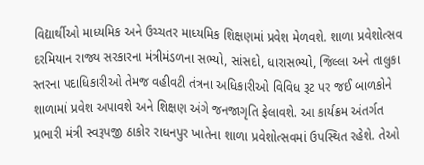વિદ્યાર્થીઓ માધ્યમિક અને ઉચ્ચતર માધ્યમિક શિક્ષણમાં પ્રવેશ મેળવશે. શાળા પ્રવેશોત્સવ દરમિયાન રાજ્ય સરકારના મંત્રીમંડળના સભ્યો, સાંસદો, ધારાસભ્યો, જિલ્લા અને તાલુકા સ્તરના પદાધિકારીઓ તેમજ વહીવટી તંત્રના અધિકારીઓ વિવિધ રૂટ પર જઈ બાળકોને શાળામાં પ્રવેશ અપાવશે અને શિક્ષણ અંગે જનજાગૃતિ ફેલાવશે. આ કાર્યક્રમ અંતર્ગત પ્રભારી મંત્રી સ્વરૂપજી ઠાકોર રાધનપુર ખાતેના શાળા પ્રવેશોત્સવમાં ઉપસ્થિત રહેશે. તેઓ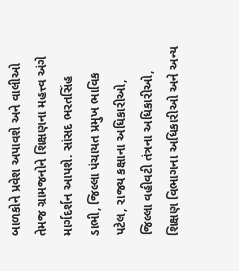બાળકોને પ્રવેશ અપાવશે અને વાલીઓ તેમજ ગ્રામજનોને શિક્ષણના મહત્ત્વ અંગે માર્ગદર્શન આપશે. સાંસદ ભરતસિંહ ડાભી, જિલ્લા પંચાયત પ્રમુખ ભાવિક પટેલ, રાજ્ય કક્ષાના અધિકારીઓ, જિલ્લા વહીવટી તંત્રના અધિકારીઓ, શિક્ષણ વિભાગના અધિકારીઓ અને અન્ય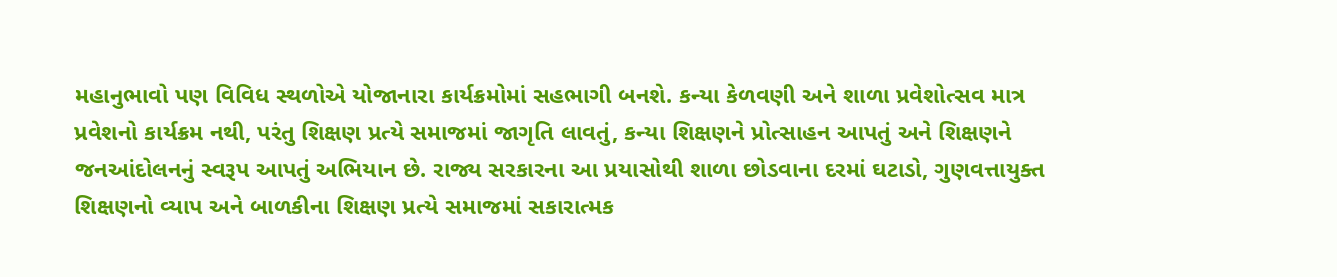મહાનુભાવો પણ વિવિધ સ્થળોએ યોજાનારા કાર્યક્રમોમાં સહભાગી બનશે. કન્યા કેળવણી અને શાળા પ્રવેશોત્સવ માત્ર પ્રવેશનો કાર્યક્રમ નથી, પરંતુ શિક્ષણ પ્રત્યે સમાજમાં જાગૃતિ લાવતું, કન્યા શિક્ષણને પ્રોત્સાહન આપતું અને શિક્ષણને જનઆંદોલનનું સ્વરૂપ આપતું અભિયાન છે. રાજ્ય સરકારના આ પ્રયાસોથી શાળા છોડવાના દરમાં ઘટાડો, ગુણવત્તાયુક્ત શિક્ષણનો વ્યાપ અને બાળકીના શિક્ષણ પ્રત્યે સમાજમાં સકારાત્મક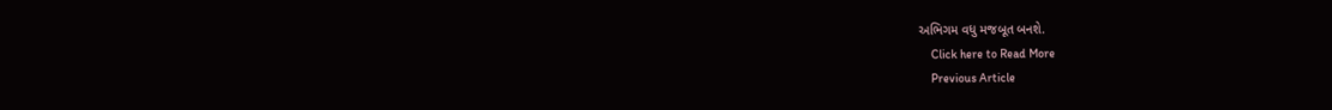અભિગમ વધુ મજબૂત બનશે.
    Click here to Read More
    Previous Article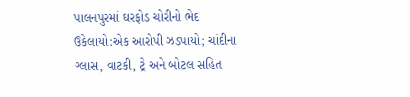પાલનપુરમાં ઘરફોડ ચોરીનો ભેદ ઉકેલાયો:એક આરોપી ઝડપાયો; ચાંદીના ગ્લાસ, વાટકી, ટ્રે અને બોટલ સહિત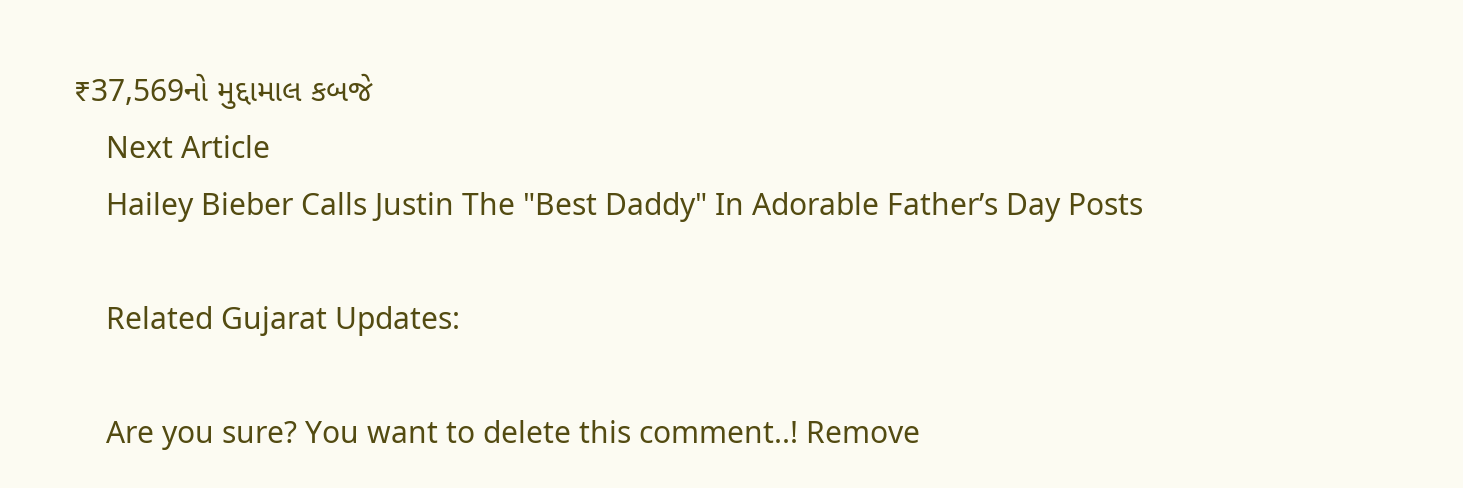₹37,569નો મુદ્દામાલ કબજે
    Next Article
    Hailey Bieber Calls Justin The "Best Daddy" In Adorable Father’s Day Posts

    Related Gujarat Updates:

    Are you sure? You want to delete this comment..! Remove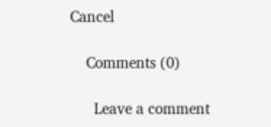Cancel

    Comments (0)

      Leave a comment